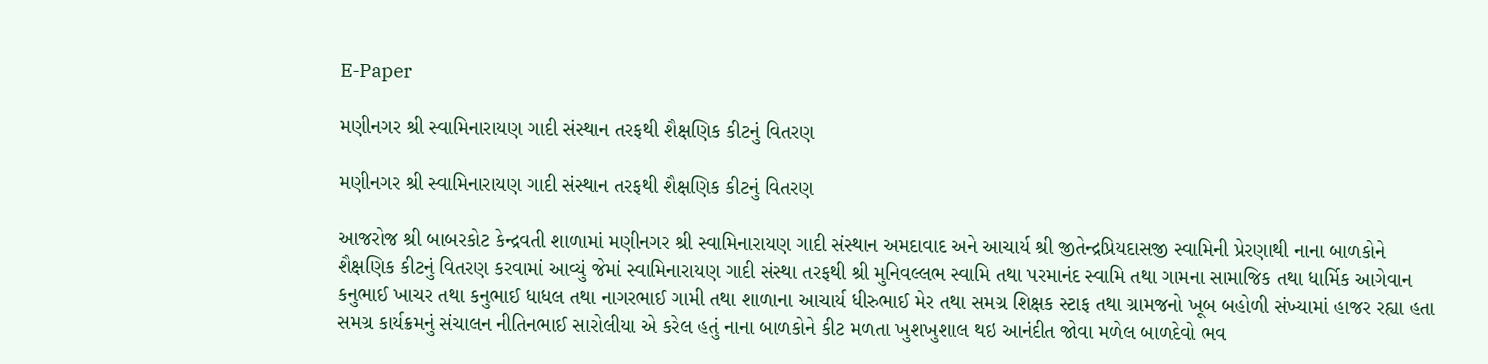E-Paper

મણીનગર શ્રી સ્વામિનારાયણ ગાદી સંસ્થાન તરફથી શૈક્ષણિક કીટનું વિતરણ

મણીનગર શ્રી સ્વામિનારાયણ ગાદી સંસ્થાન તરફથી શૈક્ષણિક કીટનું વિતરણ

આજરોજ શ્રી બાબરકોટ કેન્દ્રવતી શાળામાં મણીનગર શ્રી સ્વામિનારાયણ ગાદી સંસ્થાન અમદાવાદ અને આચાર્ય શ્રી જીતેન્દ્રપ્રિયદાસજી સ્વામિની પ્રેરણાથી નાના બાળકોને શૈક્ષણિક કીટનું વિતરણ કરવામાં આવ્યું જેમાં સ્વામિનારાયણ ગાદી સંસ્થા તરફથી શ્રી મુનિવલ્લભ સ્વામિ તથા પરમાનંદ સ્વામિ તથા ગામના સામાજિક તથા ધાર્મિક આગેવાન કનુભાઈ ખાચર તથા કનુભાઈ ધાધલ તથા નાગરભાઈ ગામી તથા શાળાના આચાર્ય ધીરુભાઈ મેર તથા સમગ્ર શિક્ષક સ્ટાફ તથા ગ્રામજનો ખૂબ બહોળી સંખ્યામાં હાજર રહ્યા હતા સમગ્ર કાર્યક્રમનું સંચાલન નીતિનભાઈ સારોલીયા એ કરેલ હતું નાના બાળકોને કીટ મળતા ખુશખુશાલ થઇ આનંદીત જોવા મળેલ બાળદેવો ભવ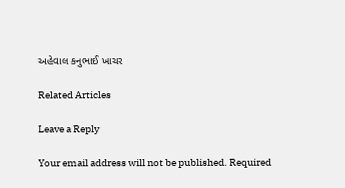અહેવાલ કનુભાઈ ખાચર

Related Articles

Leave a Reply

Your email address will not be published. Required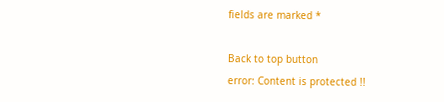fields are marked *

Back to top button
error: Content is protected !!